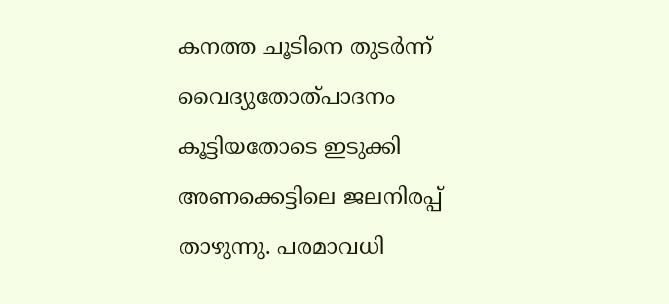കനത്ത ചൂടിനെ തുടർന്ന് വൈദ്യുതോത്പാദനം കൂട്ടിയതോടെ ഇടുക്കി അണക്കെട്ടിലെ ജലനിരപ്പ് താഴുന്നു. പരമാവധി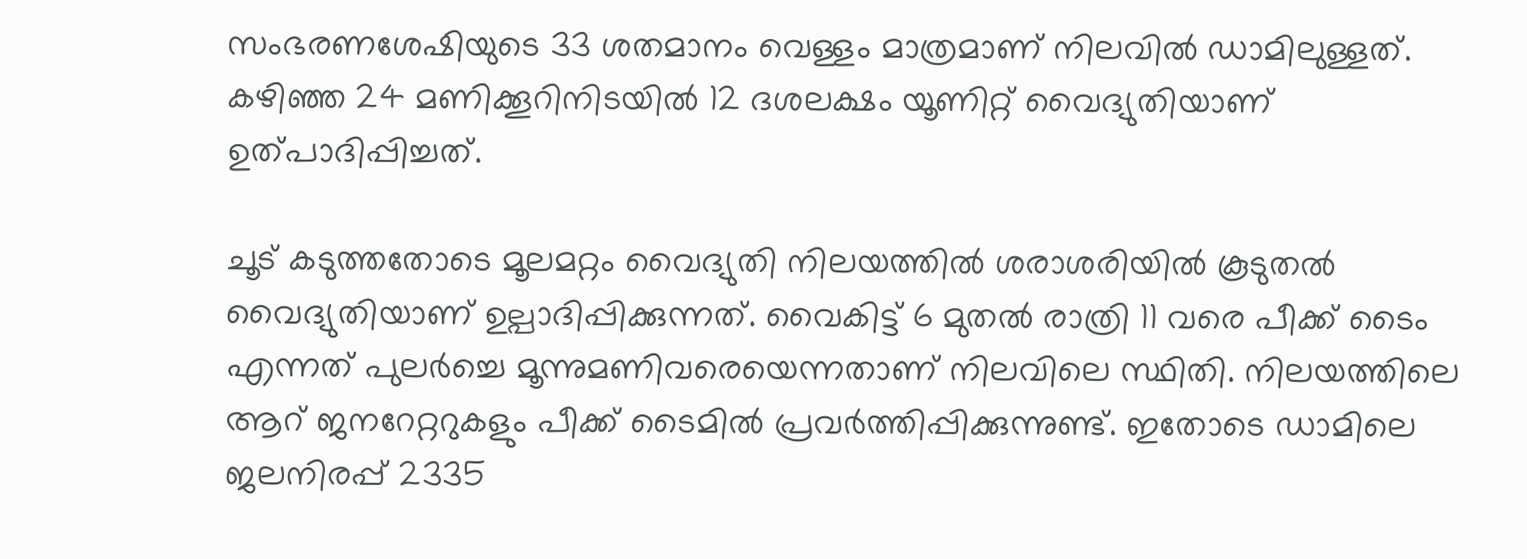സംഭരണശേഷിയുടെ 33 ശതമാനം വെള്ളം മാത്രമാണ് നിലവിൽ ഡാമിലുള്ളത്. കഴിഞ്ഞ 24 മണിക്കൂറിനിടയിൽ 12 ദശലക്ഷം യൂണിറ്റ് വൈദ്യുതിയാണ് ഉത്പാദിപ്പിച്ചത്.

ചൂട് കടുത്തതോടെ മൂലമറ്റം വൈദ്യുതി നിലയത്തിൽ ശരാശരിയിൽ കൂടുതൽ വൈദ്യുതിയാണ് ഉല്പാദിപ്പിക്കുന്നത്. വൈകിട്ട് 6 മുതൽ രാത്രി 11 വരെ പീക്ക് ടൈം എന്നത് പുലർച്ചെ മൂന്നുമണിവരെയെന്നതാണ് നിലവിലെ സ്ഥിതി. നിലയത്തിലെ ആറ് ജനറേറ്ററുകളും പീക്ക് ടൈമിൽ പ്രവർത്തിപ്പിക്കുന്നുണ്ട്. ഇതോടെ ഡാമിലെ ജലനിരപ്പ് 2335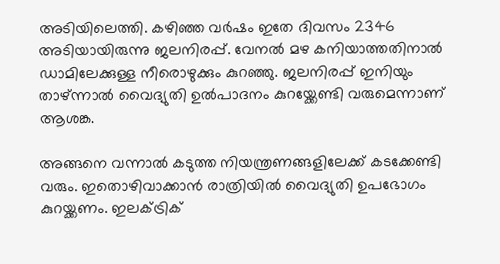അടിയിലെത്തി. കഴിഞ്ഞ വർഷം ഇതേ ദിവസം 2346 അടിയായിരുന്നു ജലനിരപ്പ്. വേനൽ മഴ കനിയാത്തതിനാൽ ഡാമിലേക്കുള്ള നീരൊഴുക്കും കുറഞ്ഞു. ജലനിരപ്പ് ഇനിയും താഴ്ന്നാൽ വൈദ്യുതി ഉല്‍പാദനം കുറയ്ക്കേണ്ടി വരുമെന്നാണ് ആശങ്ക.

അങ്ങനെ വന്നാൽ കടുത്ത നിയന്ത്രണങ്ങളിലേക്ക് കടക്കേണ്ടി വരും. ഇതൊഴിവാക്കാൻ രാത്രിയിൽ വൈദ്യുതി ഉപഭോഗം കുറയ്ക്കണം. ഇലക്ട്രിക്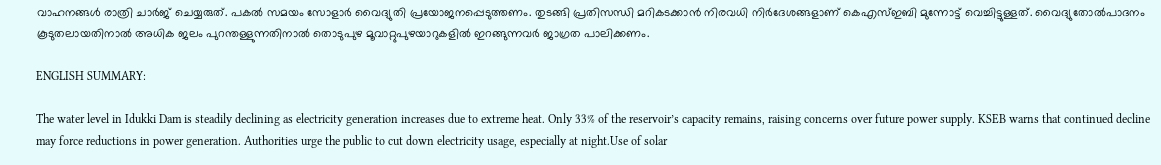വാഹനങ്ങൾ രാത്രി ചാർജ് ചെയ്യരുത്. പകൽ സമയം സോളാർ വൈദ്യുതി പ്രയോജനപ്പെടുത്തണം. തുടങ്ങി പ്രതിസന്ധി മറികടക്കാൻ നിരവധി നിർദേശങ്ങളാണ് കെഎസ്ഇബി മുന്നോട്ട് വെച്ചിട്ടുള്ളത്. വൈദ്യുതോൽപാദനം കൂടുതലായതിനാൽ അധിക ജലം പുറന്തള്ളുന്നതിനാൽ തൊടുപുഴ മൂവാറ്റുപുഴയാറുകളിൽ ഇറങ്ങുന്നവർ ജാഗ്രത പാലിക്കണം.

ENGLISH SUMMARY:

The water level in Idukki Dam is steadily declining as electricity generation increases due to extreme heat. Only 33% of the reservoir’s capacity remains, raising concerns over future power supply. KSEB warns that continued decline may force reductions in power generation. Authorities urge the public to cut down electricity usage, especially at night.Use of solar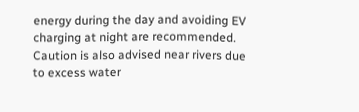energy during the day and avoiding EV charging at night are recommended. Caution is also advised near rivers due to excess water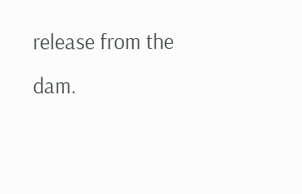release from the dam.